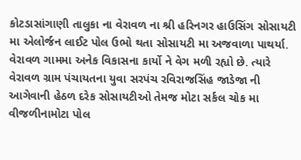કોટડાસાંગાણી તાલુકા ના વેરાવળ ના શ્રી હરિનગર હાઉસિંગ સોસાયટી મા એલોર્જન લાઈટ પોલ ઉભો થતા સોસાયટી મા અજવાળા પાથર્યા.
વેરાવળ ગામમા અનેક વિકાસના કાર્યો ને વેગ મળી રહ્યો છે. ત્યારે વેરાવળ ગ્રામ પંચાયતના યુવા સરપંચ રવિરાજસિંહ જાડેજા ની આગેવાની હેઠળ દરેક સોસાયટીઓ તેમજ મોટા સર્કલ ચોક મા વીજળીનામોટા પોલ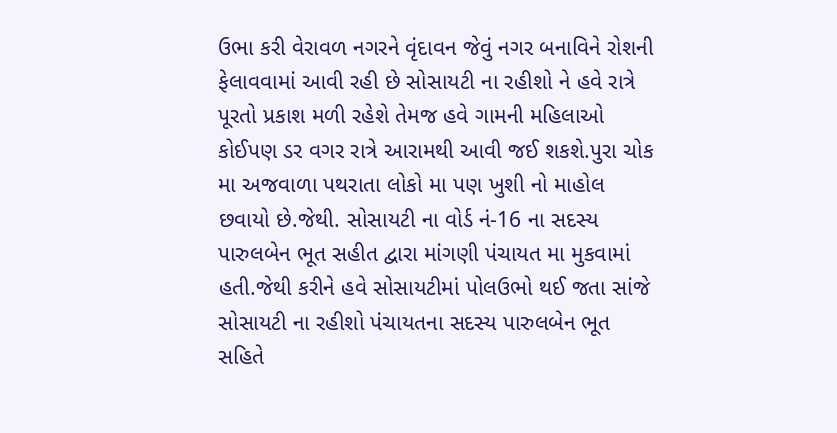ઉભા કરી વેરાવળ નગરને વૃંદાવન જેવું નગર બનાવિને રોશની ફેલાવવામાં આવી રહી છે સોસાયટી ના રહીશો ને હવે રાત્રે પૂરતો પ્રકાશ મળી રહેશે તેમજ હવે ગામની મહિલાઓ કોઈપણ ડર વગર રાત્રે આરામથી આવી જઈ શકશે.પુરા ચોક મા અજવાળા પથરાતા લોકો મા પણ ખુશી નો માહોલ છવાયો છે.જેથી. સોસાયટી ના વોર્ડ નં-16 ના સદસ્ય પારુલબેન ભૂત સહીત દ્વારા માંગણી પંચાયત મા મુકવામાં હતી.જેથી કરીને હવે સોસાયટીમાં પોલઉભો થઈ જતા સાંજે સોસાયટી ના રહીશો પંચાયતના સદસ્ય પારુલબેન ભૂત સહિતે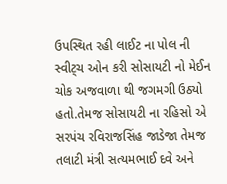ઉપસ્થિત રહી લાઈટ ના પોલ ની સ્વીટ્ચ ઓન કરી સોસાયટી નો મેઈન ચોક અજવાળા થી જગમગી ઉઠ્યો હતો.તેમજ સોસાયટી ના રહિસો એ સરપંચ રવિરાજસિંહ જાડેજા તેમજ તલાટી મંત્રી સત્યમભાઈ દવે અને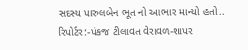સદસ્ય પારુલબેન ભૂત નો આભાર માન્યો હતો..
રિપોર્ટર:-પંકજ ટીલાવત વેરાવળ-શાપર